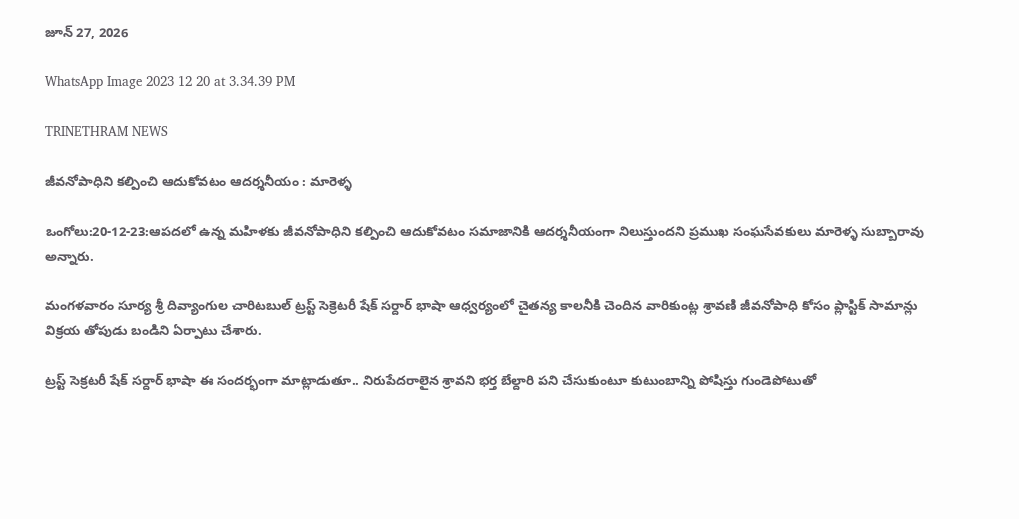జూన్ 27, 2026

WhatsApp Image 2023 12 20 at 3.34.39 PM

TRINETHRAM NEWS

జీవనోపాధిని కల్పించి ఆదుకోవటం ఆదర్శనీయం : మారెళ్ళ

ఒంగోలు:20-12-23:ఆపదలో ఉన్న మహిళకు జీవనోపాధిని కల్పించి ఆదుకోవటం సమాజానికి ఆదర్శనీయంగా నిలుస్తుందని ప్రముఖ సంఘసేవకులు మారెళ్ళ సుబ్బారావు అన్నారు.

మంగళవారం సూర్య శ్రీ దివ్యాంగుల చారిటబుల్ ట్రస్ట్ సెక్రెటరీ షేక్ సర్దార్ భాషా ఆధ్వర్యంలో చైతన్య కాలనీకి చెందిన వారికుంట్ల శ్రావణి జీవనోపాధి కోసం ప్లాస్టిక్ సామాన్లు విక్రయ తోపుడు బండిని ఏర్పాటు చేశారు.

ట్రస్ట్ సెక్రటరీ షేక్ సర్దార్ భాషా ఈ సందర్భంగా మాట్లాడుతూ.. నిరుపేదరాలైన శ్రావని భర్త బేల్దారి పని చేసుకుంటూ కుటుంబాన్ని పోషిస్తు గుండెపోటుతో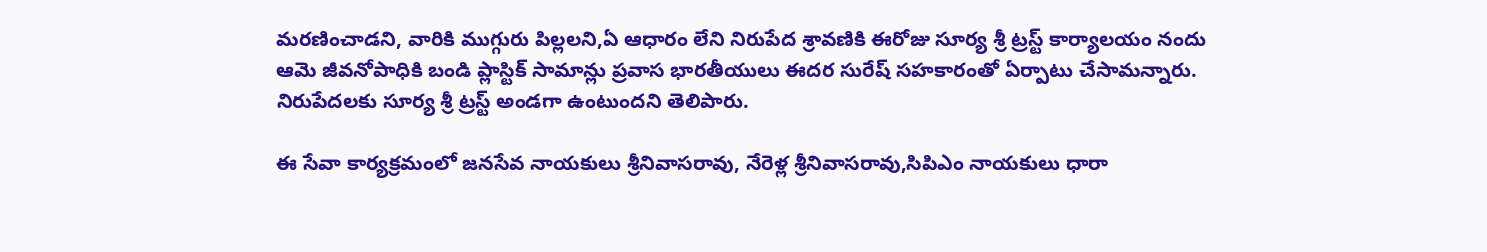మరణించాడని, వారికి ముగ్గురు పిల్లలని,ఏ ఆధారం లేని నిరుపేద శ్రావణికి ఈరోజు సూర్య శ్రీ ట్రస్ట్ కార్యాలయం నందు ఆమె జీవనోపాధికి బండి ప్లాస్టిక్ సామాన్లు ప్రవాస భారతీయులు ఈదర సురేష్ సహకారంతో ఏర్పాటు చేసామన్నారు. నిరుపేదలకు సూర్య శ్రీ ట్రస్ట్ అండగా ఉంటుందని తెలిపారు.

ఈ సేవా కార్యక్రమంలో జనసేవ నాయకులు శ్రీనివాసరావు, నేరెళ్ల శ్రీనివాసరావు,సిపిఎం నాయకులు ధారా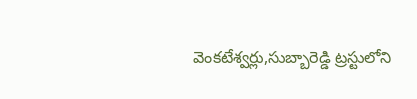వెంకటేశ్వర్లు,సుబ్బారెడ్డి ట్రస్టులోని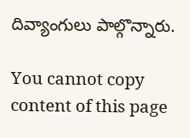దివ్యాంగులు పాల్గొన్నారు.

You cannot copy content of this page